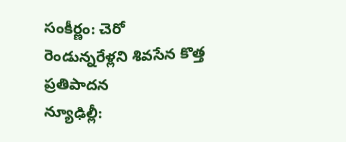సంకీర్ణం: చెరో రెండున్నరేళ్లని శివసేన కొత్త ప్రతిపాదన
న్యూఢిల్లీ: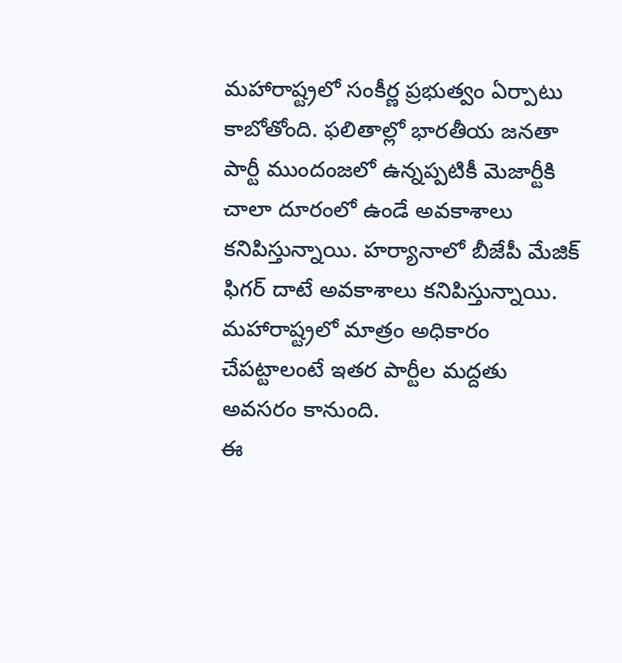మహారాష్ట్రలో సంకీర్ణ ప్రభుత్వం ఏర్పాటు కాబోతోంది. ఫలితాల్లో భారతీయ జనతా పార్టీ ముందంజలో ఉన్నప్పటికీ మెజార్టీకి చాలా దూరంలో ఉండే అవకాశాలు కనిపిస్తున్నాయి. హర్యానాలో బీజేపీ మేజిక్ ఫిగర్ దాటే అవకాశాలు కనిపిస్తున్నాయి. మహారాష్ట్రలో మాత్రం అధికారం చేపట్టాలంటే ఇతర పార్టీల మద్దతు అవసరం కానుంది.
ఈ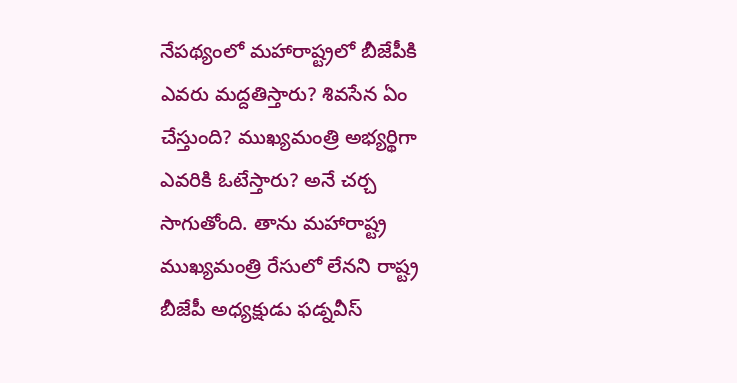నేపథ్యంలో మహారాష్ట్రలో బీజేపీకి ఎవరు మద్దతిస్తారు? శివసేన ఏం చేస్తుంది? ముఖ్యమంత్రి అభ్యర్థిగా ఎవరికి ఓటేస్తారు? అనే చర్చ సాగుతోంది. తాను మహారాష్ట్ర ముఖ్యమంత్రి రేసులో లేనని రాష్ట్ర బీజేపీ అధ్యక్షుడు ఫడ్నవీస్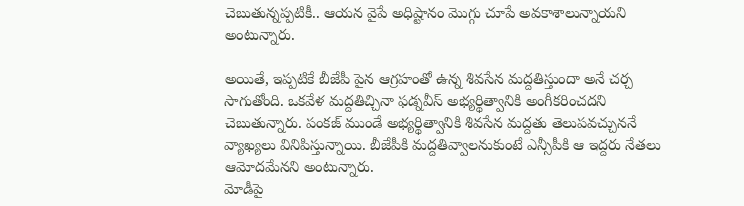చెబుతున్నప్పటికీ.. ఆయన వైపే అధిష్టానం మొగ్గు చూపే అవకాశాలున్నాయని అంటున్నారు.

అయితే, ఇప్పటికే బీజేపీ పైన ఆగ్రహంతో ఉన్న శివసేన మద్దతిస్తుందా అనే చర్చ సాగుతోంది. ఒకవేళ మద్దతిచ్చినా ఫడ్నవీస్ అభ్యర్థిత్వానికి అంగీకరించదని చెబుతున్నారు. పంకజ్ ముండే అభ్యర్థిత్వానికి శివసేన మద్దతు తెలుపవచ్చుననే వ్యాఖ్యలు వినిపిస్తున్నాయి. బీజేపీకి మద్దతివ్వాలనుకుంటే ఎన్సీపీకి ఆ ఇద్దరు నేతలు ఆమోదమేనని అంటున్నారు.
మోడీపై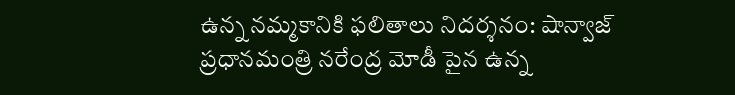ఉన్న నమ్మకానికి ఫలితాలు నిదర్శనం: షాన్వాజ్
ప్రధానమంత్రి నరేంద్ర మోడీ పైన ఉన్న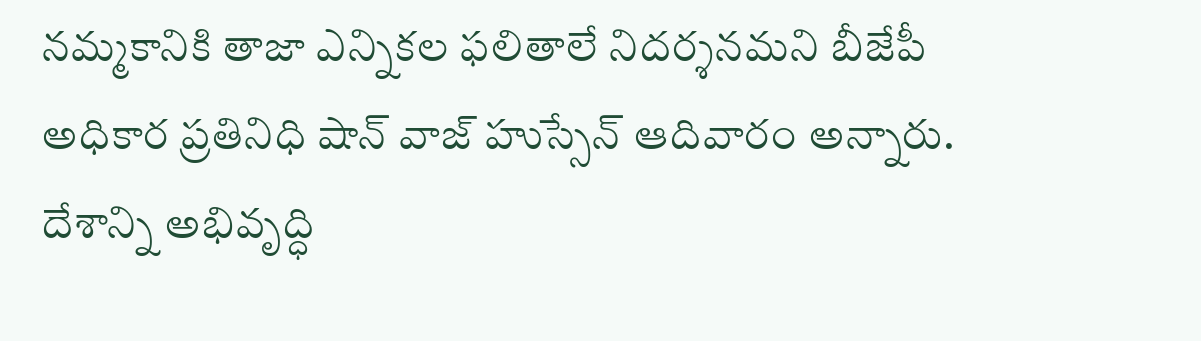నమ్మకానికి తాజా ఎన్నికల ఫలితాలే నిదర్శనమని బీజేపీ అధికార ప్రతినిధి షాన్ వాజ్ హుస్సేన్ ఆదివారం అన్నారు. దేశాన్ని అభివృద్ధి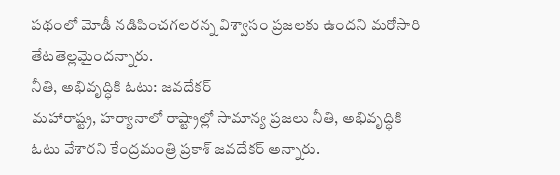పథంలో మోడీ నడిపించగలరన్న విశ్వాసం ప్రజలకు ఉందని మరోసారి తేటతెల్లమైందన్నారు.
నీతి, అభివృద్ధికి ఓటు: జవదేకర్
మహారాష్ట్ర, హర్యానాలో రాష్ట్రాల్లో సామాన్య ప్రజలు నీతి, అభివృద్ధికి ఓటు వేశారని కేంద్రమంత్రి ప్రకాశ్ జవదేకర్ అన్నారు.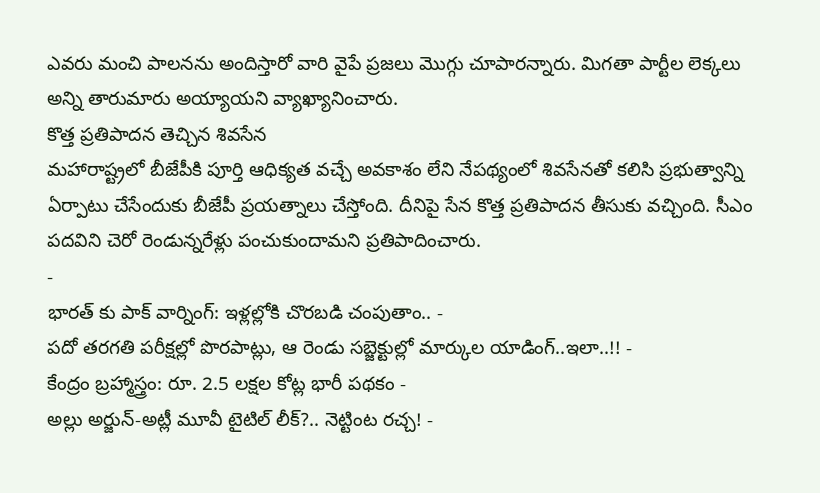ఎవరు మంచి పాలనను అందిస్తారో వారి వైపే ప్రజలు మొగ్గు చూపారన్నారు. మిగతా పార్టీల లెక్కలు అన్ని తారుమారు అయ్యాయని వ్యాఖ్యానించారు.
కొత్త ప్రతిపాదన తెచ్చిన శివసేన
మహారాష్ట్రలో బీజేపీకి పూర్తి ఆధిక్యత వచ్చే అవకాశం లేని నేపథ్యంలో శివసేనతో కలిసి ప్రభుత్వాన్ని ఏర్పాటు చేసేందుకు బీజేపీ ప్రయత్నాలు చేస్తోంది. దీనిపై సేన కొత్త ప్రతిపాదన తీసుకు వచ్చింది. సీఎం పదవిని చెరో రెండున్నరేళ్లు పంచుకుందామని ప్రతిపాదించారు.
-
భారత్ కు పాక్ వార్నింగ్: ఇళ్లల్లోకి చొరబడి చంపుతాం.. -
పదో తరగతి పరీక్షల్లో పొరపాట్లు, ఆ రెండు సబ్జెక్టుల్లో మార్కుల యాడింగ్..ఇలా..!! -
కేంద్రం బ్రహ్మాస్త్రం: రూ. 2.5 లక్షల కోట్ల భారీ పథకం -
అల్లు అర్జున్-అట్లీ మూవీ టైటిల్ లీక్?.. నెట్టింట రచ్చ! -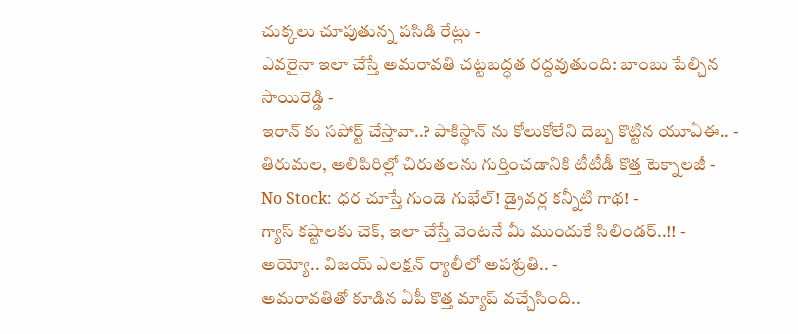చుక్కలు చూపుతున్న పసిడి రేట్లు -
ఎవరైనా ఇలా చేస్తే అమరావతి చట్టబద్ధత రద్దవుతుంది: బాంబు పేల్చిన సాయిరెడ్డి -
ఇరాన్ కు సపోర్ట్ చేస్తావా..? పాకిస్థాన్ ను కోలుకోలేని దెబ్బ కొట్టిన యూఏఈ.. -
తిరుమల, అలిపిరిల్లో చిరుతలను గుర్తించడానికి టీటీడీ కొత్త టెక్నాలజీ -
No Stock: ధర చూస్తే గుండె గుభేల్! డ్రైవర్ల కన్నీటి గాథ! -
గ్యాస్ కష్టాలకు చెక్, ఇలా చేస్తే వెంటనే మీ ముందుకే సిలిండర్..!! -
అయ్యో.. విజయ్ ఎలక్షన్ ర్యాలీలో అపశ్రుతి.. -
అమరావతితో కూడిన ఏపీ కొత్త మ్యాప్ వచ్చేసింది..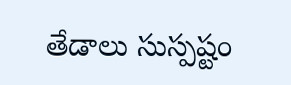తేడాలు సుస్పష్టం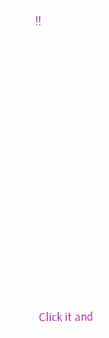!!












Click it and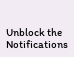Unblock the Notifications